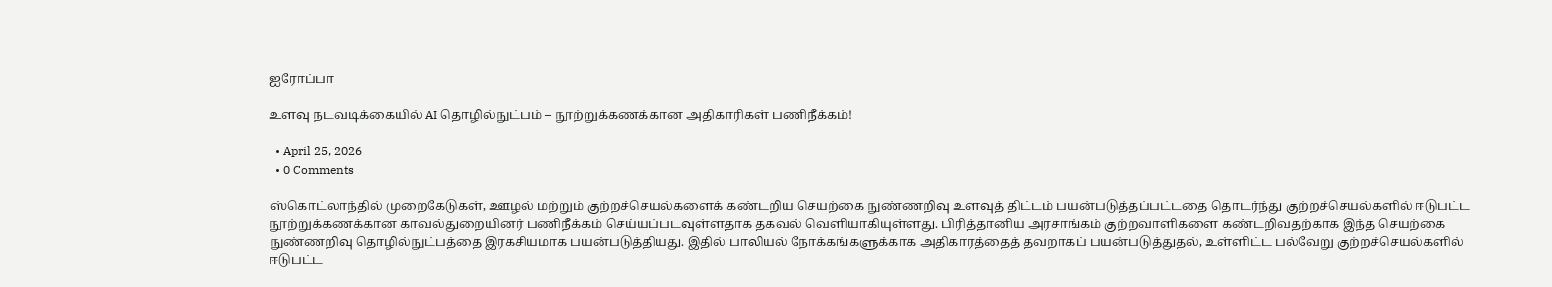ஐரோப்பா

உளவு நடவடிக்கையில் AI தொழில்நுட்பம் – நூற்றுக்கணக்கான அதிகாரிகள் பணிநீக்கம்!

  • April 25, 2026
  • 0 Comments

ஸ்கொட்லாந்தில் முறைகேடுகள், ஊழல் மற்றும் குற்றச்செயல்களைக் கண்டறிய செயற்கை நுண்ணறிவு உளவுத் திட்டம் பயன்படுத்தப்பட்டதை தொடர்ந்து குற்றச்செயல்களில் ஈடுபட்ட நூற்றுக்கணக்கான காவல்துறையினர் பணிநீக்கம் செய்யப்படவுள்ளதாக தகவல் வெளியாகியுள்ளது. பிரித்தானிய அரசாங்கம் குற்றவாளிகளை கண்டறிவதற்காக இந்த செயற்கை நுண்ணறிவு தொழில்நுட்பத்தை இரகசியமாக பயன்படுத்தியது. இதில் பாலியல் நோக்கங்களுக்காக அதிகாரத்தைத் தவறாகப் பயன்படுத்துதல், உள்ளிட்ட பல்வேறு குற்றச்செயல்களில் ஈடுபட்ட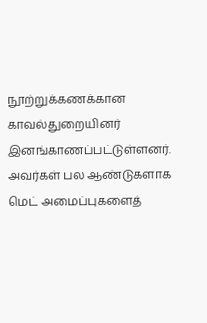நூற்றுக்கணக்கான காவல்துறையினர் இனங்காணப்பட்டுள்ளனர். அவர்கள் பல ஆண்டுகளாக மெட் அமைப்புகளைத்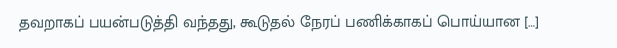தவறாகப் பயன்படுத்தி வந்தது, கூடுதல் நேரப் பணிக்காகப் பொய்யான […]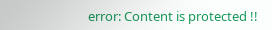error: Content is protected !!